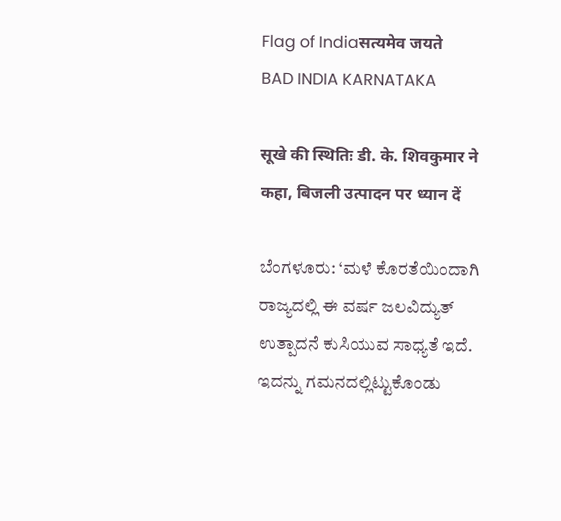Flag of Indiaसत्यमेव जयते
BAD INDIA KARNATAKA

सूखे की स्थितिः डी. के. शिवकुमार ने कहा, बिजली उत्पादन पर ध्यान दें

ಬೆಂಗಳೂರು: ‘ಮಳೆ ಕೊರತೆಯಿಂದಾಗಿ ರಾಜ್ಯದಲ್ಲಿ ಈ ವರ್ಷ ಜಲವಿದ್ಯುತ್‌ ಉತ್ಪಾದನೆ ಕುಸಿಯುವ ಸಾಧ್ಯತೆ ಇದೆ. ಇದನ್ನು ಗಮನದಲ್ಲಿಟ್ಟುಕೊಂಡು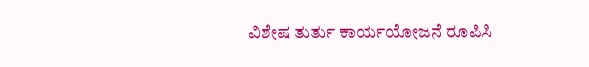ವಿಶೇಷ ತುರ್ತು ಕಾರ್ಯಯೋಜನೆ ರೂಪಿಸಿ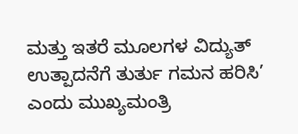ಮತ್ತು ಇತರೆ ಮೂಲಗಳ ವಿದ್ಯುತ್‌ ಉತ್ಪಾದನೆಗೆ ತುರ್ತು ಗಮನ ಹರಿಸಿ’ ಎಂದು ಮುಖ್ಯಮಂತ್ರಿ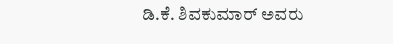ಡಿ.ಕೆ. ಶಿವಕುಮಾರ್‌ ಅವರು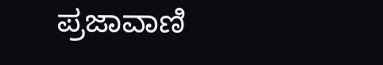ಪ್ರಜಾವಾಣಿ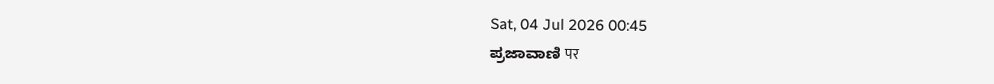Sat, 04 Jul 2026 00:45
ಪ್ರಜಾವಾಣಿ पर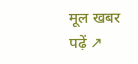मूल खबर पढ़ें ↗